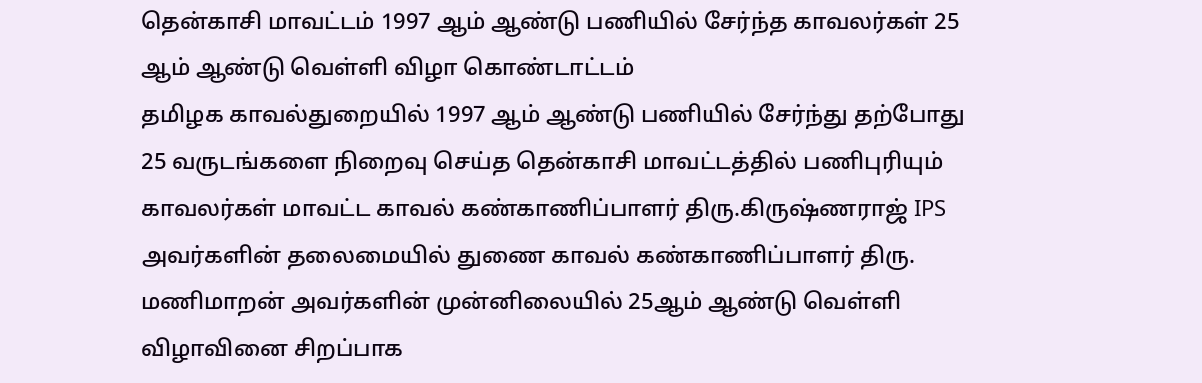தென்காசி மாவட்டம் 1997 ஆம் ஆண்டு பணியில் சேர்ந்த காவலர்கள் 25 ஆம் ஆண்டு வெள்ளி விழா கொண்டாட்டம்
தமிழக காவல்துறையில் 1997 ஆம் ஆண்டு பணியில் சேர்ந்து தற்போது 25 வருடங்களை நிறைவு செய்த தென்காசி மாவட்டத்தில் பணிபுரியும் காவலர்கள் மாவட்ட காவல் கண்காணிப்பாளர் திரு.கிருஷ்ணராஜ் IPS அவர்களின் தலைமையில் துணை காவல் கண்காணிப்பாளர் திரு. மணிமாறன் அவர்களின் முன்னிலையில் 25ஆம் ஆண்டு வெள்ளி விழாவினை சிறப்பாக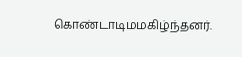கொண்டாடிமமகிழ்ந்தனர்.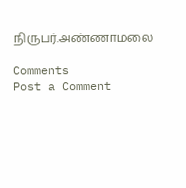நிருபர்.அண்ணாமலை

Comments
Post a Comment